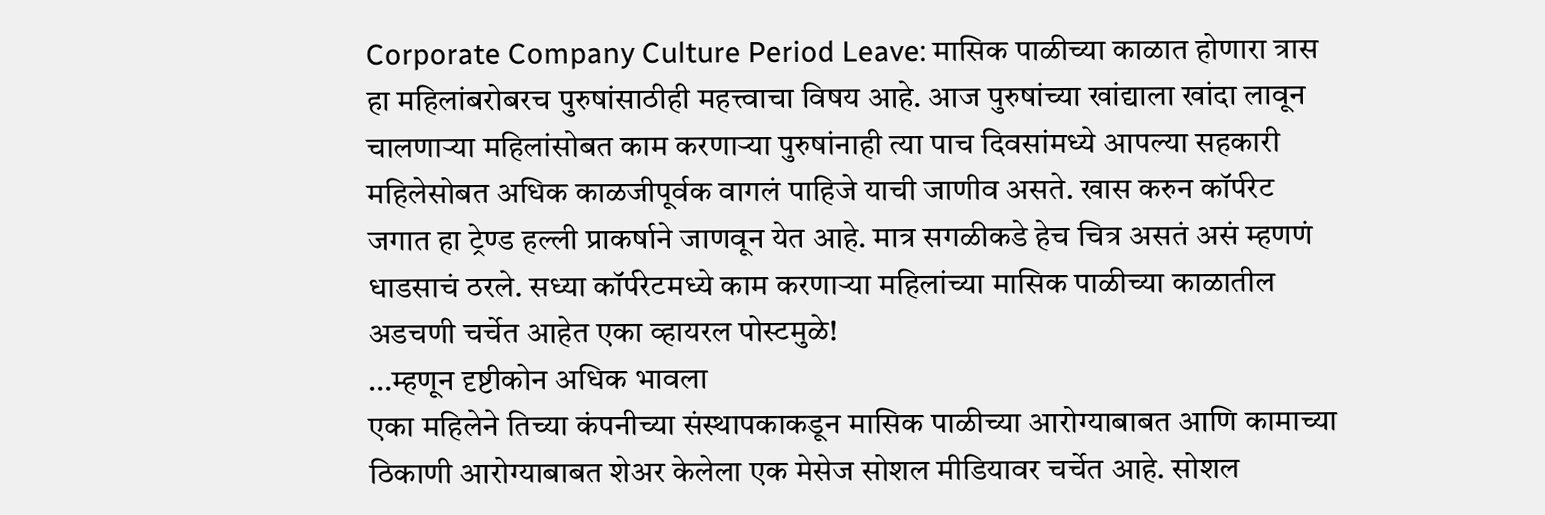Corporate Company Culture Period Leave: मासिक पाळीच्या काळात होणारा त्रास हा महिलांबरोबरच पुरुषांसाठीही महत्त्वाचा विषय आहे. आज पुरुषांच्या खांद्याला खांदा लावून चालणाऱ्या महिलांसोबत काम करणाऱ्या पुरुषांनाही त्या पाच दिवसांमध्ये आपल्या सहकारी महिलेसोबत अधिक काळजीपूर्वक वागलं पाहिजे याची जाणीव असते. खास करुन कॉर्परेट जगात हा ट्रेण्ड हल्ली प्राकर्षाने जाणवून येत आहे. मात्र सगळीकडे हेच चित्र असतं असं म्हणणं धाडसाचं ठरले. सध्या कॉर्परेटमध्ये काम करणाऱ्या महिलांच्या मासिक पाळीच्या काळातील अडचणी चर्चेत आहेत एका व्हायरल पोस्टमुळे!
…म्हणून दृष्टीकोन अधिक भावला
एका महिलेने तिच्या कंपनीच्या संस्थापकाकडून मासिक पाळीच्या आरोग्याबाबत आणि कामाच्या ठिकाणी आरोग्याबाबत शेअर केलेला एक मेसेज सोशल मीडियावर चर्चेत आहे. सोशल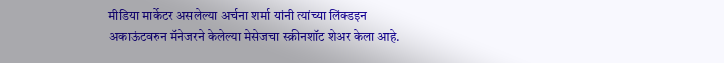मीडिया मार्केटर असलेल्या अर्चना शर्मा यांनी त्यांच्या लिंक्डइन अकाऊंटवरुन मॅनेजरने केलेल्या मेसेजचा स्क्रीनशॉट शेअर केला आहे.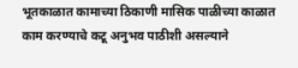भूतकाळात कामाच्या ठिकाणी मासिक पाळीच्या काळात काम करण्याचे कटू अनुभव पाठीशी असल्याने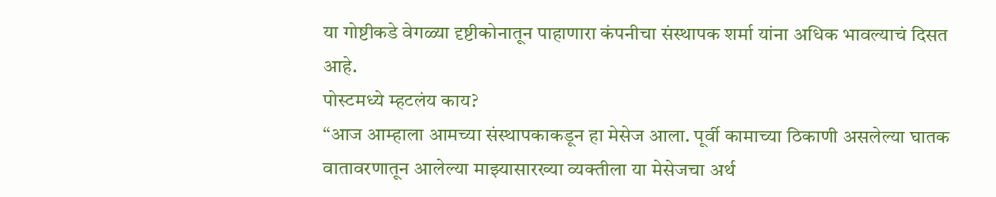या गोष्टीकडे वेगळ्या दृष्टीकोनातून पाहाणारा कंपनीचा संस्थापक शर्मा यांना अधिक भावल्याचं दिसत आहे.
पोस्टमध्ये म्हटलंय काय?
“आज आम्हाला आमच्या संस्थापकाकडून हा मेसेज आला. पूर्वी कामाच्या ठिकाणी असलेल्या घातक वातावरणातून आलेल्या माझ्यासारख्या व्यक्तीला या मेसेजचा अर्थ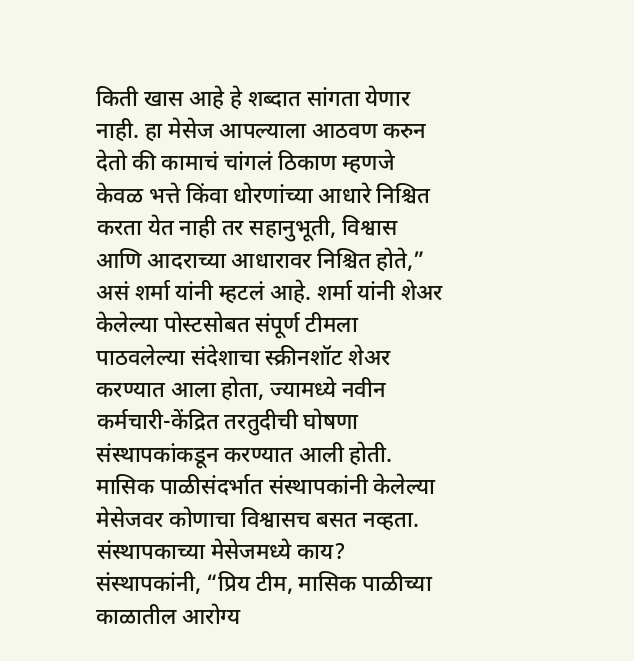किती खास आहे हे शब्दात सांगता येणार नाही. हा मेसेज आपल्याला आठवण करुन देतो की कामाचं चांगलं ठिकाण म्हणजे केवळ भत्ते किंवा धोरणांच्या आधारे निश्चित करता येत नाही तर सहानुभूती, विश्वास आणि आदराच्या आधारावर निश्चित होते,” असं शर्मा यांनी म्हटलं आहे. शर्मा यांनी शेअर केलेल्या पोस्टसोबत संपूर्ण टीमला पाठवलेल्या संदेशाचा स्क्रीनशॉट शेअर करण्यात आला होता, ज्यामध्ये नवीन कर्मचारी-केंद्रित तरतुदीची घोषणा संस्थापकांकडून करण्यात आली होती. मासिक पाळीसंदर्भात संस्थापकांनी केलेल्या मेसेजवर कोणाचा विश्वासच बसत नव्हता.
संस्थापकाच्या मेसेजमध्ये काय?
संस्थापकांनी, “प्रिय टीम, मासिक पाळीच्या काळातील आरोग्य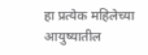हा प्रत्येक महिलेच्या आयुष्यातील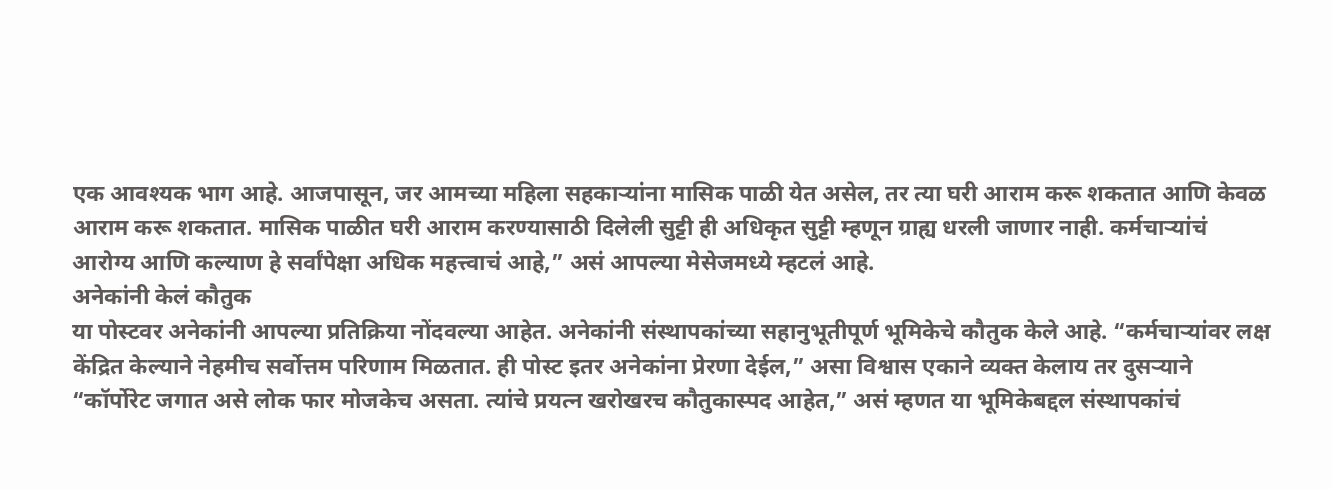एक आवश्यक भाग आहे. आजपासून, जर आमच्या महिला सहकाऱ्यांना मासिक पाळी येत असेल, तर त्या घरी आराम करू शकतात आणि केवळ आराम करू शकतात. मासिक पाळीत घरी आराम करण्यासाठी दिलेली सुट्टी ही अधिकृत सुट्टी म्हणून ग्राह्य धरली जाणार नाही. कर्मचाऱ्यांचं आरोग्य आणि कल्याण हे सर्वांपेक्षा अधिक महत्त्वाचं आहे,” असं आपल्या मेसेजमध्ये म्हटलं आहे.
अनेकांनी केलं कौतुक
या पोस्टवर अनेकांनी आपल्या प्रतिक्रिया नोंदवल्या आहेत. अनेकांनी संस्थापकांच्या सहानुभूतीपूर्ण भूमिकेचे कौतुक केले आहे. “कर्मचाऱ्यांवर लक्ष केंद्रित केल्याने नेहमीच सर्वोत्तम परिणाम मिळतात. ही पोस्ट इतर अनेकांना प्रेरणा देईल,” असा विश्वास एकाने व्यक्त केलाय तर दुसऱ्याने “कॉर्पोरेट जगात असे लोक फार मोजकेच असता. त्यांचे प्रयत्न खरोखरच कौतुकास्पद आहेत,” असं म्हणत या भूमिकेबद्दल संस्थापकांचं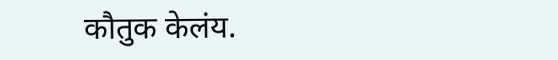कौतुक केलंय.